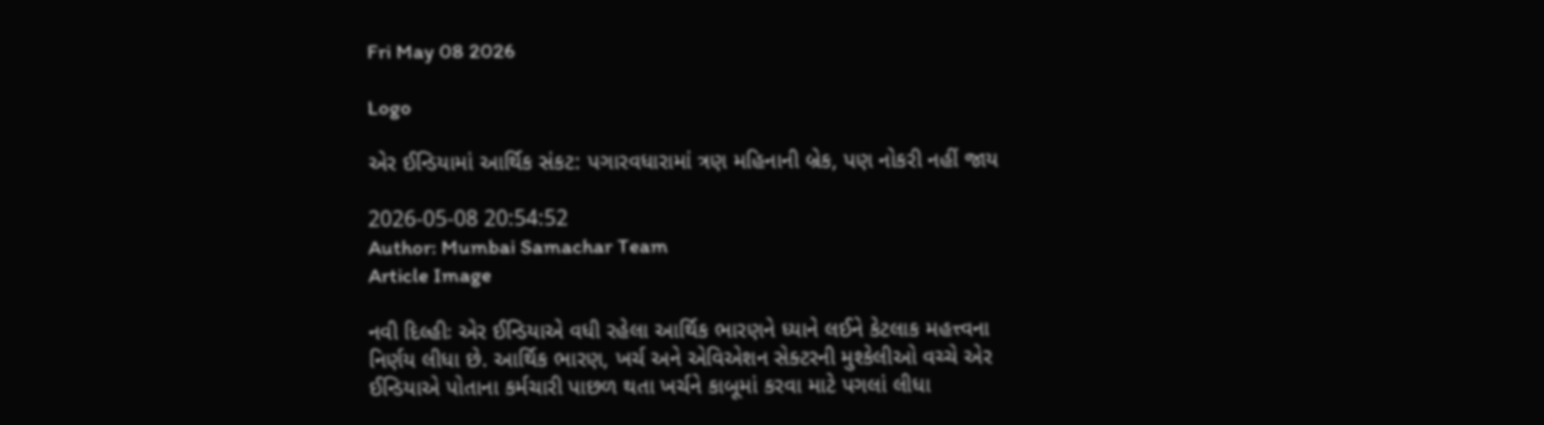Fri May 08 2026

Logo

એર ઈન્ડિયામાં આર્થિક સંકટ: પગારવધારામાં ત્રણ મહિનાની બ્રેક, પણ નોકરી નહીં જાય

2026-05-08 20:54:52
Author: Mumbai Samachar Team
Article Image

નવી દિલ્હીઃ એર ઈન્ડિયાએ વધી રહેલા આર્થિક ભારણને ધ્યાને લઈને કેટલાક મહત્ત્વના નિર્ણય લીધા છે. આર્થિક ભારણ, ખર્ચ અને એવિએશન સેક્ટરની મુશ્કેલીઓ વચ્ચે એર ઈન્ડિયાએ પોતાના કર્મચારી પાછળ થતા ખર્ચને કાબૂમાં કરવા માટે પગલાં લીધા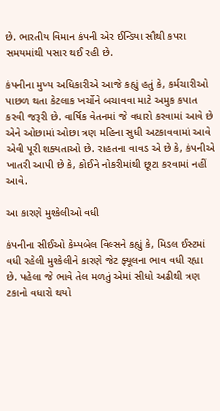છે. ભારતીય વિમાન કંપની એર ઈન્ડિયા સૌથી કપરા સમયમાંથી પસાર થઈ રહી છે.

કંપનીના મુખ્ય અધિકારીએ આજે કહ્યું હતું કે, કર્મચારીઓ પાછળ થતા કેટલાક ખર્ચોને બચાવવા માટે અમુક કપાત કરવી જરૂરી છે. વાર્ષિક વેતનમાં જે વધારો કરવામાં આવે છે એને ઓછામાં ઓછા ત્રણ મહિના સુધી અટકાવવામાં આવે એવી પૂરી શક્યતાઓ છે. રાહતના વાવડ એ છે કે, કંપનીએ ખાતરી આપી છે કે, કોઈને નોકરીમાંથી છૂટા કરવામાં નહીં આવે.

આ કારણે મુશ્કેલીઓ વધી

કંપનીના સીઈઓ કેમ્પબેલ વિલ્સને કહ્યું કે, મિડલ ઈસ્ટમાં વધી રહેલી મુશ્કેલીને કારણે જેટ ફ્યૂલના ભાવ વધી રહ્યા છે. પહેલા જે ભાવે તેલ મળતું એમાં સીધો અઢીથી ત્રણ ટકાનો વધારો થયો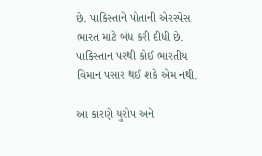છે. પાકિસ્તાને પોતાની એરસ્પેસ ભારત માટે બંધ કરી દીધી છે. પાકિસ્તાન પરથી કોઈ ભારતીય વિમાન પસાર થઈ શકે એમ નથી.

આ કારણે યુરોપ અને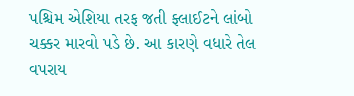પશ્ચિમ એશિયા તરફ જતી ફ્લાઈટને લાંબો ચક્કર મારવો પડે છે. આ કારણે વધારે તેલ વપરાય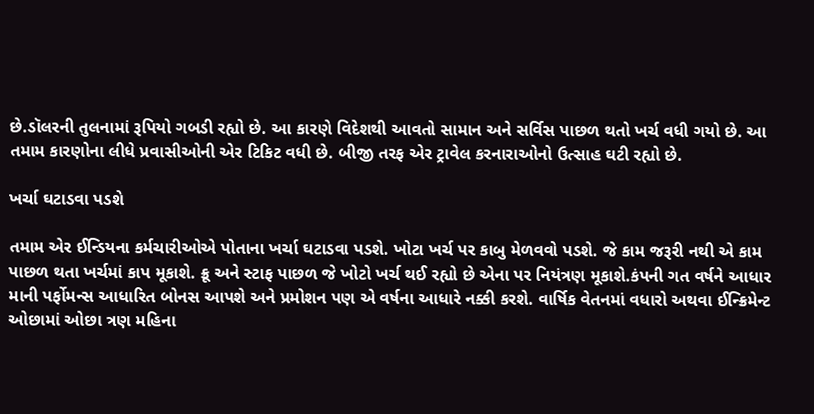છે.ડૉલરની તુલનામાં રૂપિયો ગબડી રહ્યો છે. આ કારણે વિદેશથી આવતો સામાન અને સર્વિસ પાછળ થતો ખર્ચ વધી ગયો છે. આ તમામ કારણોના લીધે પ્રવાસીઓની એર ટિકિટ વધી છે. બીજી તરફ એર ટ્રાવેલ કરનારાઓનો ઉત્સાહ ઘટી રહ્યો છે.

ખર્ચા ઘટાડવા પડશે

તમામ એર ઈન્ડિયના કર્મચારીઓએ પોતાના ખર્ચા ઘટાડવા પડશે. ખોટા ખર્ચ પર કાબુ મેળવવો પડશે. જે કામ જરૂરી નથી એ કામ પાછળ થતા ખર્ચમાં કાપ મૂકાશે. ક્રૂ અને સ્ટાફ પાછળ જે ખોટો ખર્ચ થઈ રહ્યો છે એના પર નિયંત્રણ મૂકાશે.કંપની ગત વર્ષને આધાર માની પર્ફોમન્સ આધારિત બોનસ આપશે અને પ્રમોશન પણ એ વર્ષના આધારે નક્કી કરશે. વાર્ષિક વેતનમાં વધારો અથવા ઈન્ક્રિમેન્ટ ઓછામાં ઓછા ત્રણ મહિના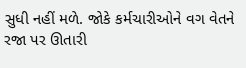સુધી નહીં મળે. જોકે કર્મચારીઓને વગ વેતને રજા પર ઊતારી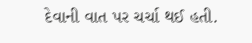દેવાની વાત પર ચર્ચા થઈ હતી.